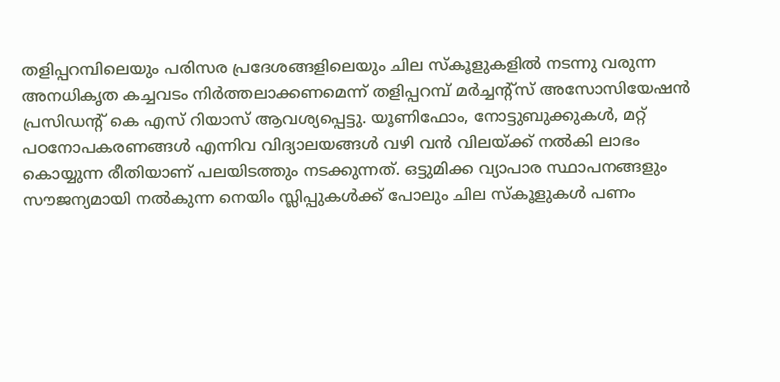തളിപ്പറമ്പിലെയും പരിസര പ്രദേശങ്ങളിലെയും ചില സ്കൂളുകളിൽ നടന്നു വരുന്ന അനധികൃത കച്ചവടം നിർത്തലാക്കണമെന്ന് തളിപ്പറമ്പ് മർച്ചന്റ്സ് അസോസിയേഷൻ പ്രസിഡന്റ് കെ എസ് റിയാസ് ആവശ്യപ്പെട്ടു. യൂണിഫോം, നോട്ടുബുക്കുകൾ, മറ്റ് പഠനോപകരണങ്ങൾ എന്നിവ വിദ്യാലയങ്ങൾ വഴി വൻ വിലയ്ക്ക് നൽകി ലാഭം കൊയ്യുന്ന രീതിയാണ് പലയിടത്തും നടക്കുന്നത്. ഒട്ടുമിക്ക വ്യാപാര സ്ഥാപനങ്ങളും സൗജന്യമായി നൽകുന്ന നെയിം സ്ലിപ്പുകൾക്ക് പോലും ചില സ്കൂളുകൾ പണം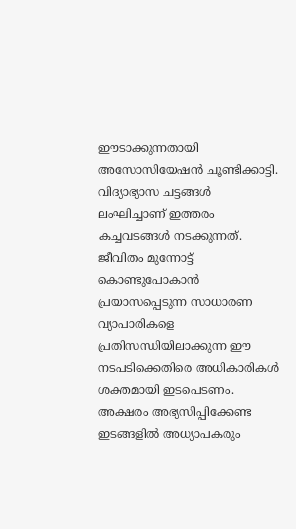ഈടാക്കുന്നതായി അസോസിയേഷൻ ചൂണ്ടിക്കാട്ടി.
വിദ്യാഭ്യാസ ചട്ടങ്ങൾ ലംഘിച്ചാണ് ഇത്തരം കച്ചവടങ്ങൾ നടക്കുന്നത്. ജീവിതം മുന്നോട്ട് കൊണ്ടുപോകാൻ പ്രയാസപ്പെടുന്ന സാധാരണ വ്യാപാരികളെ പ്രതിസന്ധിയിലാക്കുന്ന ഈ നടപടിക്കെതിരെ അധികാരികൾ ശക്തമായി ഇടപെടണം. അക്ഷരം അഭ്യസിപ്പിക്കേണ്ട ഇടങ്ങളിൽ അധ്യാപകരും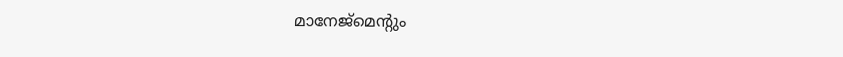മാനേജ്മെന്റും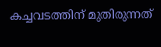കച്ചവടത്തിന് മുതിരുന്നത്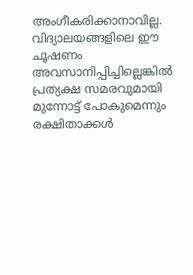അംഗീകരിക്കാനാവില്ല. വിദ്യാലയങ്ങളിലെ ഈ ചൂഷണം അവസാനിപ്പിച്ചില്ലെങ്കിൽ പ്രത്യക്ഷ സമരവുമായി മുന്നോട്ട് പോകുമെന്നും രക്ഷിതാക്കൾ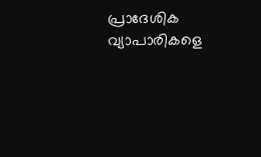പ്രാദേശിക വ്യാപാരികളെ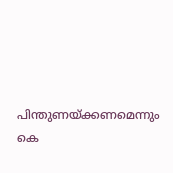പിന്തുണയ്ക്കണമെന്നും കെ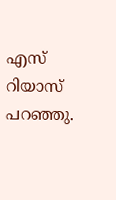എസ് റിയാസ് പറഞ്ഞു.